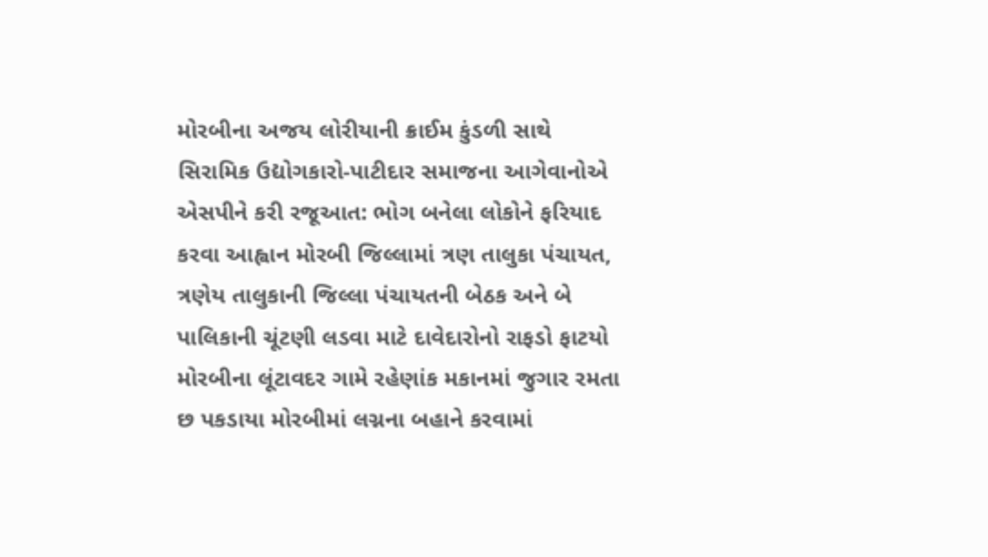મોરબીના અજય લોરીયાની ક્રાઈમ કુંડળી સાથે સિરામિક ઉદ્યોગકારો-પાટીદાર સમાજના આગેવાનોએ એસપીને કરી રજૂઆત: ભોગ બનેલા લોકોને ફરિયાદ કરવા આહ્વાન મોરબી જિલ્લામાં ત્રણ તાલુકા પંચાયત, ત્રણેય તાલુકાની જિલ્લા પંચાયતની બેઠક અને બે પાલિકાની ચૂંટણી લડવા માટે દાવેદારોનો રાફડો ફાટયો મોરબીના લૂંટાવદર ગામે રહેણાંક મકાનમાં જુગાર રમતા છ પકડાયા મોરબીમાં લગ્નના બહાને કરવામાં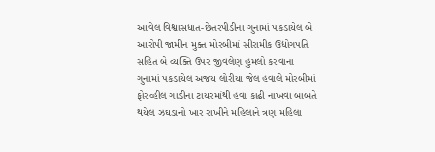આવેલ વિશ્વાસધાત-છેતરપીડીના ગુનામાં પકડાયેલ બે આરોપી જામીન મુક્ત મોરબીમાં સીરામીક ઉદ્યોગપતિ સહિત બે વ્યક્તિ ઉપર જીવલેણ હુમલો કરવાના ગુનામાં પકડાયેલ અજય લોરીયા જેલ હવાલે મોરબીમાં ફોરવ્હીલ ગાડીના ટાયરમાંથી હવા કાઢી નાખવા બાબતે થયેલ ઝઘડાનો ખાર રાખીને મહિલાને ત્રણ મહિલા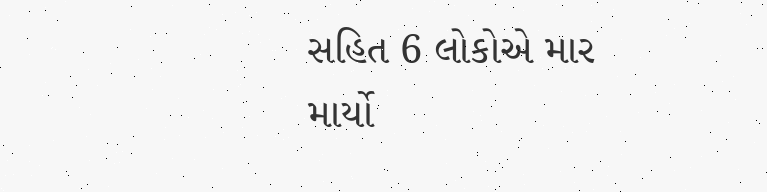સહિત 6 લોકોએ માર માર્યો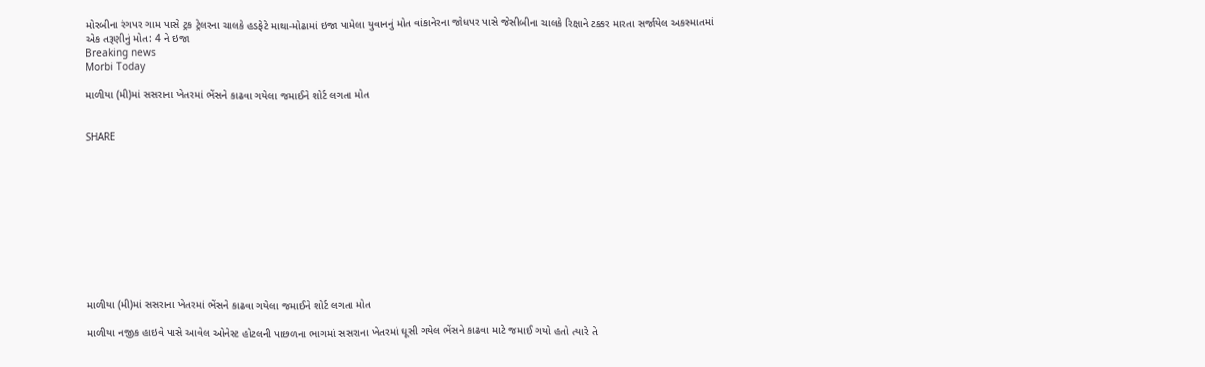મોરબીના રંગપર ગામ પાસે ટ્રક ટ્રેલરના ચાલકે હડફેટે માથા-મોઢામાં ઇજા પામેલા યુવાનનું મોત વાંકાનેરના જોધપર પાસે જેસીબીના ચાલકે રિક્ષાને ટક્કર મારતા સર્જાયેલ અકસ્માતમાં એક તરૂણીનું મોત: 4 ને ઇજા
Breaking news
Morbi Today

માળીયા (મી)માં સસરાના ખેતરમાં ભેંસને કાઢવા ગયેલા જમાઈને શોર્ટ લગતા મોત


SHARE











માળીયા (મી)માં સસરાના ખેતરમાં ભેંસને કાઢવા ગયેલા જમાઈને શોર્ટ લગતા મોત

માળીયા નજીક હાઇવે પાસે આવેલ ઓનેસ્ટ હોટલની પાછળના ભાગમાં સસરાના ખેતરમાં ઘૂસી ગયેલ ભેંસને કાઢવા માટે જમાઈ ગયો હતો ત્યારે તે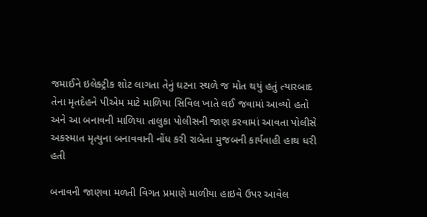જમાઈને ઇલેક્ટ્રીક શોટ લાગતા તેનું ઘટના સ્થળે જ મોત થયું હતું ત્યારબાદ તેના મૃતદેહને પીએમ માટે માળિયા સિવિલ ખાતે લઈ જવામાં આવ્યો હતો અને આ બનાવની માળિયા તાલુકા પોલીસની જાણ કરવામાં આવતા પોલીસે અકસ્માત મૃત્યુના બનાવવાની નોંધ કરી રાબેતા મુજબની કાર્યવાહી હાથ ધરી હતી

બનાવની જાણવા મળતી વિગત પ્રમાણે માળીયા હાઇવે ઉપર આવેલ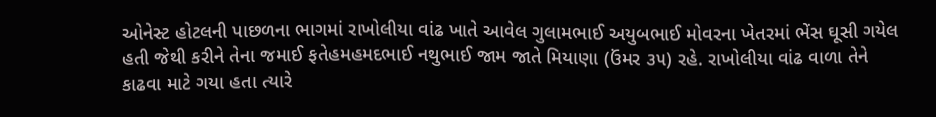ઓનેસ્ટ હોટલની પાછળના ભાગમાં રાખોલીયા વાંઢ ખાતે આવેલ ગુલામભાઈ અયુબભાઈ મોવરના ખેતરમાં ભેંસ ઘૂસી ગયેલ હતી જેથી કરીને તેના જમાઈ ફતેહમહમદભાઈ નથુભાઈ જામ જાતે મિયાણા (ઉંમર ૩૫) રહે. રાખોલીયા વાંઢ વાળા તેને કાઢવા માટે ગયા હતા ત્યારે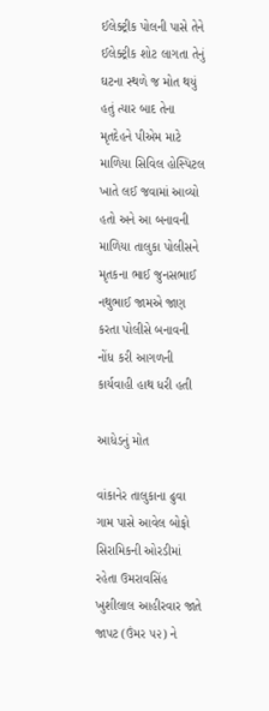ઈલેક્ટ્રીક પોલની પાસે તેને ઈલેક્ટ્રીક શોટ લાગતા તેનું ઘટના સ્થળે જ મોત થયું હતું ત્યાર બાદ તેના મૃતદેહને પીએમ માટે માળિયા સિવિલ હોસ્પિટલ ખાતે લઈ જવામાં આવ્યો હતો અને આ બનાવની માળિયા તાલુકા પોલીસને મૃતકના ભાઈ જુનસભાઈ નથુભાઈ જામએ જાણ કરતા પોલીસે બનાવની નોંધ કરી આગળની કાર્યવાહી હાથ ધરી હતી

આધેડનું મોત

વાંકાનેર તાલુકાના ઢુવા ગામ પાસે આવેલ બોફો સિરામિકની ઓરડીમાં રહેતા ઉમરાવસિંહ ખુશીલાલ આહીરવાર જાતે જાપટ (ઉંમર ૫૨) ને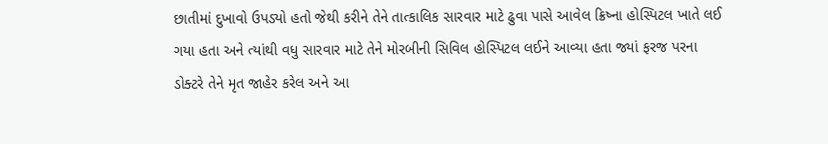છાતીમાં દુખાવો ઉપડ્યો હતો જેથી કરીને તેને તાત્કાલિક સારવાર માટે ઢુવા પાસે આવેલ ક્રિષ્ના હોસ્પિટલ ખાતે લઈ ગયા હતા અને ત્યાંથી વધુ સારવાર માટે તેને મોરબીની સિવિલ હોસ્પિટલ લઈને આવ્યા હતા જ્યાં ફરજ પરના ડોક્ટરે તેને મૃત જાહેર કરેલ અને આ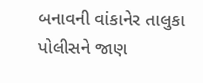બનાવની વાંકાનેર તાલુકા પોલીસને જાણ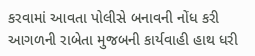કરવામાં આવતા પોલીસે બનાવની નોંધ કરી આગળની રાબેતા મુજબની કાર્યવાહી હાથ ધરી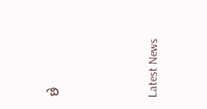છે






Latest News